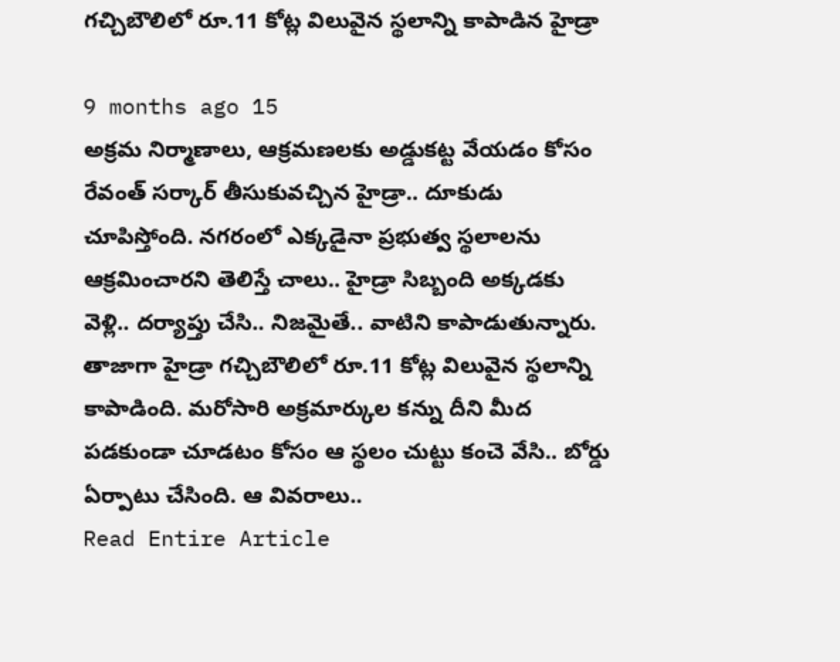గచ్చిబౌలిలో రూ.11 కోట్ల విలువైన స్థలాన్ని కాపాడిన హైడ్రా

9 months ago 15
అక్రమ నిర్మాణాలు, ఆక్రమణలకు అడ్డుకట్ట వేయడం కోసం రేవంత్ సర్కార్ తీసుకువచ్చిన హైడ్రా.. దూకుడు చూపిస్తోంది. నగరంలో ఎక్కడైనా ప్రభుత్వ స్థలాలను ఆక్రమించారని తెలిస్తే చాలు.. హైడ్రా సిబ్బంది అక్కడకు వెళ్లి.. దర్యాప్తు చేసి.. నిజమైతే.. వాటిని కాపాడుతున్నారు. తాజాగా హైడ్రా గచ్చిబౌలిలో రూ.11 కోట్ల విలువైన స్థలాన్ని కాపాడింది. మరోసారి అక్రమార్కుల కన్ను దీని మీద పడకుండా చూడటం కోసం ఆ స్థలం చుట్టు కంచె వేసి.. బోర్డు ఏర్పాటు చేసింది. ఆ వివరాలు..
Read Entire Article